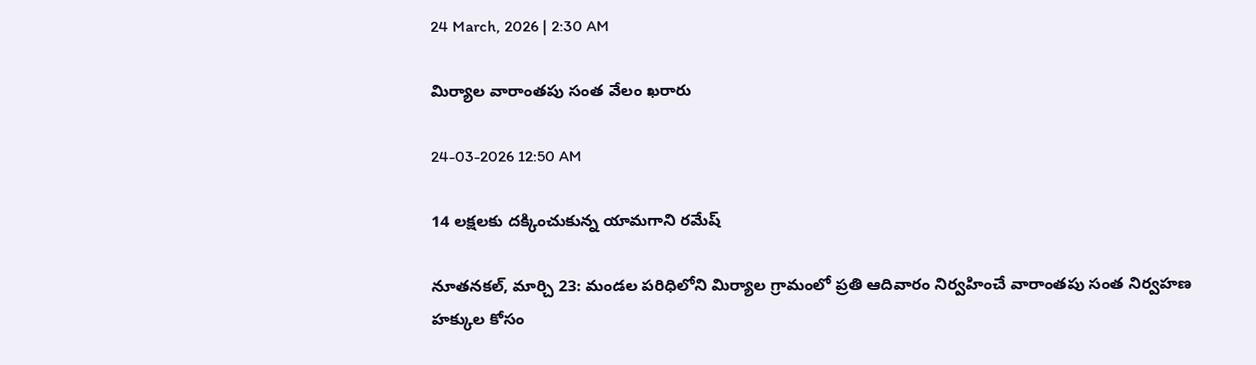24 March, 2026 | 2:30 AM

మిర్యాల వారాంతపు సంత వేలం ఖరారు

24-03-2026 12:50 AM

14 లక్షలకు దక్కించుకున్న యామగాని రమేష్

నూతనకల్, మార్చి 23: మండల పరిధిలోని మిర్యాల గ్రామంలో ప్రతి ఆదివారం నిర్వహించే వారాంతపు సంత నిర్వహణ హక్కుల కోసం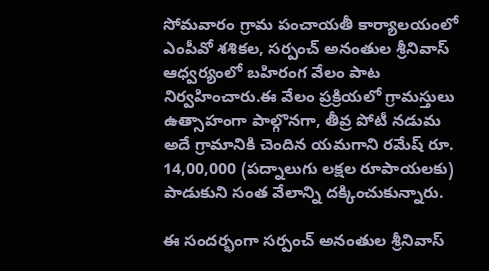సోమవారం గ్రామ పంచాయతీ కార్యాలయంలో ఎంపీవో శశికల, సర్పంచ్ అనంతుల శ్రీనివాస్ ఆధ్వర్యంలో బహిరంగ వేలం పాట నిర్వహించారు.ఈ వేలం ప్రక్రియలో గ్రామస్తులు ఉత్సాహంగా పాల్గొనగా, తీవ్ర పోటీ నడుమ అదే గ్రామానికి చెందిన యమగాని రమేష్ రూ. 14,00,000 (పద్నాలుగు లక్షల రూపాయలకు) పాడుకుని సంత వేలాన్ని దక్కించుకున్నారు.

ఈ సందర్భంగా సర్పంచ్ అనంతుల శ్రీనివాస్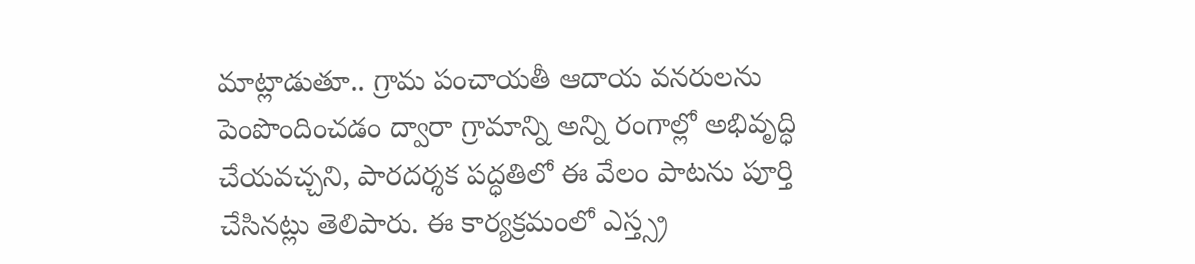మాట్లాడుతూ.. గ్రామ పంచాయతీ ఆదాయ వనరులను పెంపొందించడం ద్వారా గ్రామాన్ని అన్ని రంగాల్లో అభివృద్ధి చేయవచ్చని, పారదర్శక పద్ధతిలో ఈ వేలం పాటను పూర్తి చేసినట్లు తెలిపారు. ఈ కార్యక్రమంలో ఎస్త్స్ర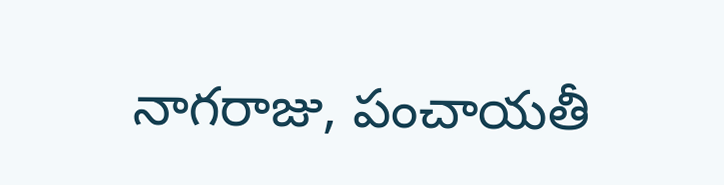నాగరాజు, పంచాయతీ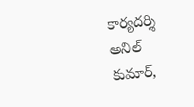కార్యదర్శి అనిల్ కుమార్,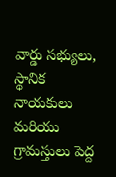వార్డు సభ్యులు, స్థానిక నాయకులు మరియు గ్రామస్తులు పెద్ద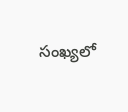సంఖ్యలో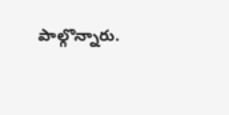పాల్గొన్నారు.